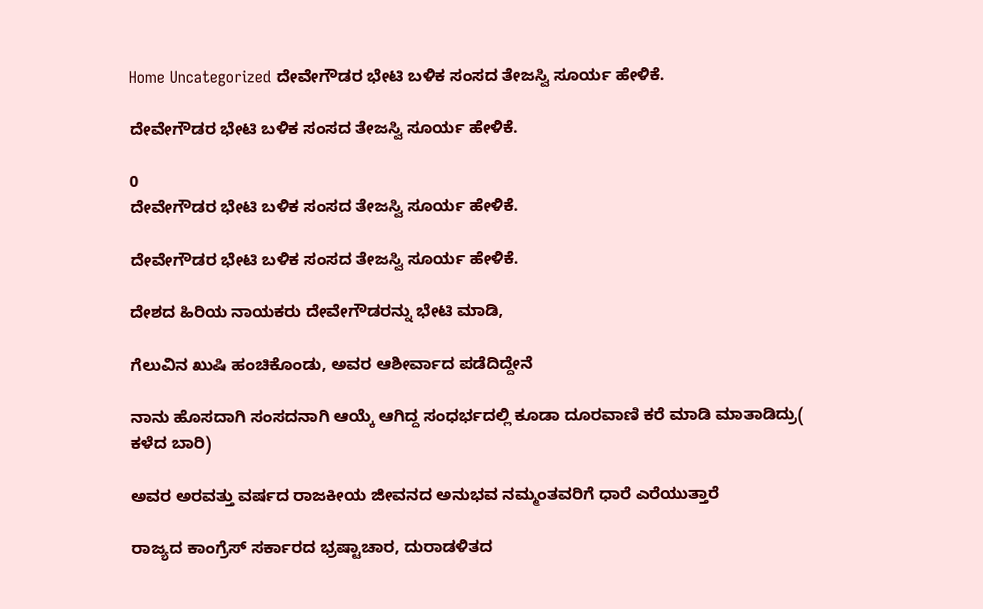Home Uncategorized ದೇವೇಗೌಡರ ಭೇಟಿ ಬಳಿಕ ಸಂಸದ ತೇಜಸ್ವಿ ಸೂರ್ಯ ಹೇಳಿಕೆ.

ದೇವೇಗೌಡರ ಭೇಟಿ ಬಳಿಕ ಸಂಸದ ತೇಜಸ್ವಿ ಸೂರ್ಯ ಹೇಳಿಕೆ.

0
ದೇವೇಗೌಡರ ಭೇಟಿ ಬಳಿಕ ಸಂಸದ ತೇಜಸ್ವಿ ಸೂರ್ಯ ಹೇಳಿಕೆ.

ದೇವೇಗೌಡರ ಭೇಟಿ ಬಳಿಕ ಸಂಸದ ತೇಜಸ್ವಿ ಸೂರ್ಯ ಹೇಳಿಕೆ.

ದೇಶದ ಹಿರಿಯ ನಾಯಕರು ದೇವೇಗೌಡರನ್ನು ಭೇಟಿ ಮಾಡಿ,

ಗೆಲುವಿನ ಖುಷಿ ಹಂಚಿಕೊಂಡು, ಅವರ ಆಶೀರ್ವಾದ ಪಡೆದಿದ್ದೇನೆ

ನಾನು ಹೊಸದಾಗಿ ಸಂಸದನಾಗಿ ಆಯ್ಕೆ ಆಗಿದ್ದ ಸಂಧರ್ಭದಲ್ಲಿ ಕೂಡಾ ದೂರವಾಣಿ ಕರೆ ಮಾಡಿ ಮಾತಾಡಿದ್ರು( ಕಳೆದ ಬಾರಿ)

ಅವರ ಅರವತ್ತು ವರ್ಷದ ರಾಜಕೀಯ ಜೀವನದ ಅನುಭವ ನಮ್ಮಂತವರಿಗೆ ಧಾರೆ ಎರೆಯುತ್ತಾರೆ

ರಾಜ್ಯದ ಕಾಂಗ್ರೆಸ್ ಸರ್ಕಾರದ ಭ್ರಷ್ಟಾಚಾರ, ದುರಾಡಳಿತದ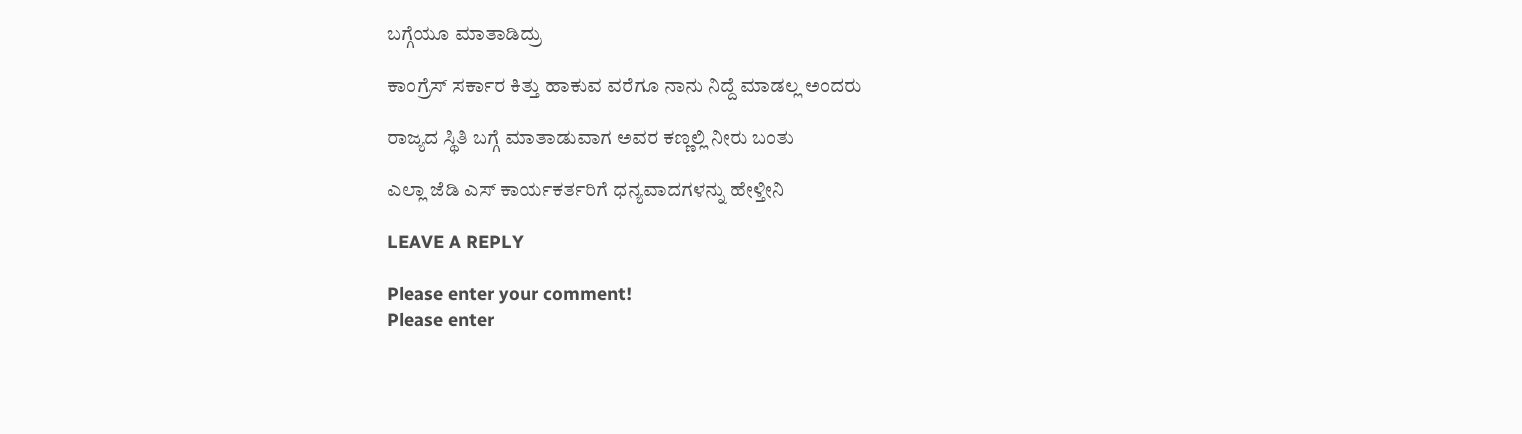ಬಗ್ಗೆಯೂ ಮಾತಾಡಿದ್ರು

ಕಾಂಗ್ರೆಸ್ ಸರ್ಕಾರ ಕಿತ್ತು ಹಾಕುವ ವರೆಗೂ ನಾನು ನಿದ್ದೆ ಮಾಡಲ್ಲ ಅಂದರು

ರಾಜ್ಯದ ಸ್ಥಿತಿ ಬಗ್ಗೆ ಮಾತಾಡುವಾಗ ಅವರ ಕಣ್ಣಲ್ಲಿ ನೀರು ಬಂತು

ಎಲ್ಲಾ ಜೆಡಿ ಎಸ್ ಕಾರ್ಯಕರ್ತರಿಗೆ ಧನ್ಯವಾದಗಳನ್ನು ಹೇಳ್ತೀನಿ

LEAVE A REPLY

Please enter your comment!
Please enter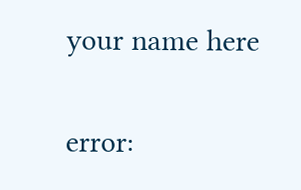your name here

error: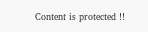Content is protected !!